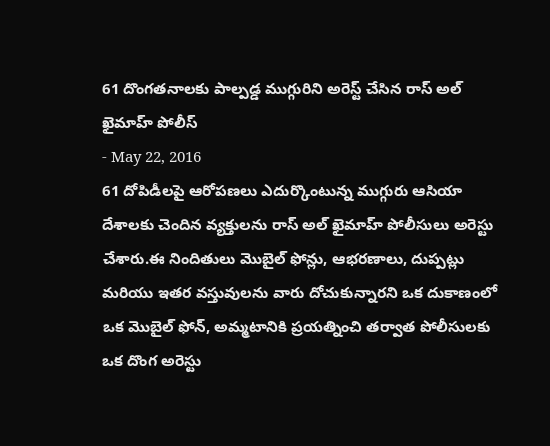61 దొంగతనాలకు పాల్పడ్డ ముగ్గురిని అరెస్ట్ చేసిన రాస్ అల్ ఖైమాహ్ పోలీస్
- May 22, 2016
61 దోపిడీలపై ఆరోపణలు ఎదుర్కొంటున్న ముగ్గురు ఆసియా దేశాలకు చెందిన వ్యక్తులను రాస్ అల్ ఖైమాహ్ పోలీసులు అరెస్టు చేశారు.ఈ నిందితులు మొబైల్ ఫోన్లు, ఆభరణాలు, దుప్పట్లు మరియు ఇతర వస్తువులను వారు దోచుకున్నారని ఒక దుకాణంలో ఒక మొబైల్ ఫోన్, అమ్మటానికి ప్రయత్నించి తర్వాత పోలీసులకు ఒక దొంగ అరెస్టు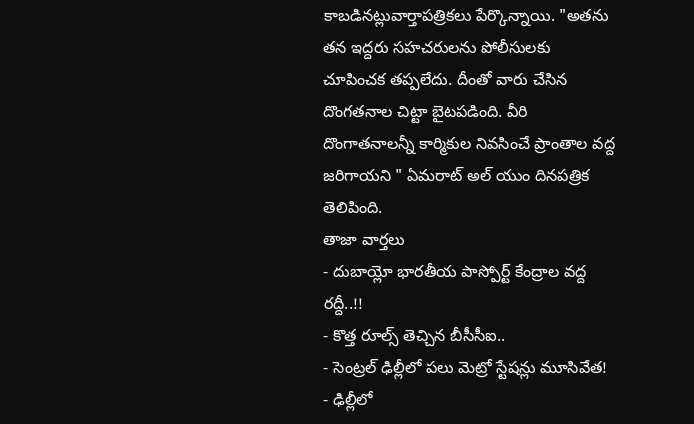కాబడినట్లువార్తాపత్రికలు పేర్కొన్నాయి. "అతను తన ఇద్దరు సహచరులను పోలీసులకు చూపించక తప్పలేదు. దీంతో వారు చేసిన దొంగతనాల చిట్టా బైటపడింది. వీరి దొంగాతనాలన్నీ కార్మికుల నివసించే ప్రాంతాల వద్ద జరిగాయని " ఏమరాట్ అల్ యుం దినపత్రిక తెలిపింది.
తాజా వార్తలు
- దుబాయ్లో భారతీయ పాస్పోర్ట్ కేంద్రాల వద్ద రద్దీ..!!
- కొత్త రూల్స్ తెచ్చిన బీసీసీఐ..
- సెంట్రల్ ఢిల్లీలో పలు మెట్రో స్టేషన్లు మూసివేత!
- ఢిల్లీలో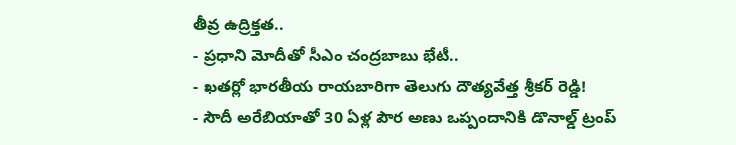తీవ్ర ఉద్రిక్తత..
- ప్రధాని మోదీతో సీఎం చంద్రబాబు భేటీ..
- ఖతర్లో భారతీయ రాయబారిగా తెలుగు దౌత్యవేత్త శ్రీకర్ రెడ్డి!
- సౌదీ అరేబియాతో 30 ఏళ్ల పౌర అణు ఒప్పందానికి డొనాల్డ్ ట్రంప్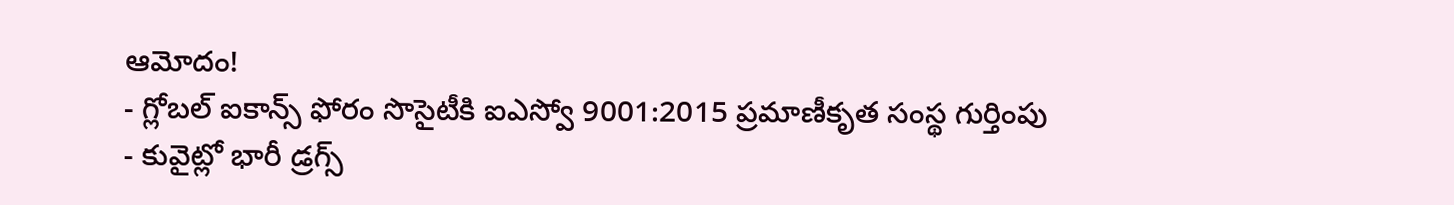ఆమోదం!
- గ్లోబల్ ఐకాన్స్ ఫోరం సొసైటీకి ఐఎస్వో 9001:2015 ప్రమాణీకృత సంస్థ గుర్తింపు
- కువైట్లో భారీ డ్రగ్స్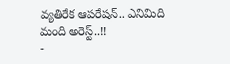వ్యతిరేక ఆపరేషన్.. ఎనిమిది మంది అరెస్ట్..!!
-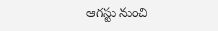ఆగస్టు నుంచి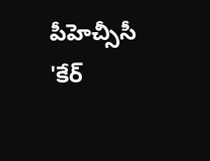పీహెచ్సీసీ 'కేర్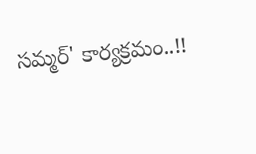సమ్మర్' కార్యక్రమం..!!